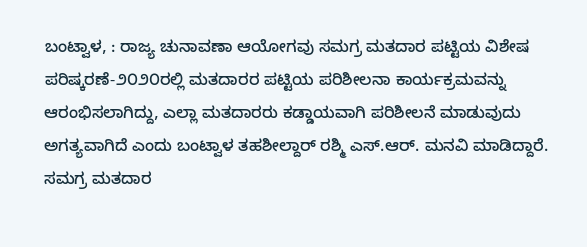ಬಂಟ್ವಾಳ, : ರಾಜ್ಯ ಚುನಾವಣಾ ಆಯೋಗವು ಸಮಗ್ರ ಮತದಾರ ಪಟ್ಟಿಯ ವಿಶೇಷ ಪರಿಷ್ಕರಣೆ-೨೦೨೦ರಲ್ಲಿ ಮತದಾರರ ಪಟ್ಟಿಯ ಪರಿಶೀಲನಾ ಕಾರ್ಯಕ್ರಮವನ್ನು ಆರಂಭಿಸಲಾಗಿದ್ದು, ಎಲ್ಲಾ ಮತದಾರರು ಕಡ್ಡಾಯವಾಗಿ ಪರಿಶೀಲನೆ ಮಾಡುವುದು ಅಗತ್ಯವಾಗಿದೆ ಎಂದು ಬಂಟ್ವಾಳ ತಹಶೀಲ್ದಾರ್ ರಶ್ಮಿ ಎಸ್.ಆರ್. ಮನವಿ ಮಾಡಿದ್ದಾರೆ.
ಸಮಗ್ರ ಮತದಾರ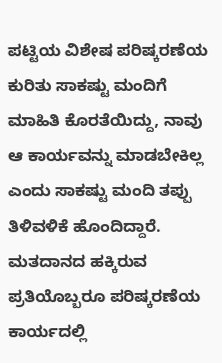ಪಟ್ಟಿಯ ವಿಶೇಷ ಪರಿಷ್ಕರಣೆಯ ಕುರಿತು ಸಾಕಷ್ಟು ಮಂದಿಗೆ ಮಾಹಿತಿ ಕೊರತೆಯಿದ್ದು, ನಾವು ಆ ಕಾರ್ಯವನ್ನು ಮಾಡಬೇಕಿಲ್ಲ ಎಂದು ಸಾಕಷ್ಟು ಮಂದಿ ತಪ್ಪು ತಿಳಿವಳಿಕೆ ಹೊಂದಿದ್ದಾರೆ. ಮತದಾನದ ಹಕ್ಕಿರುವ ಪ್ರತಿಯೊಬ್ಬರೂ ಪರಿಷ್ಕರಣೆಯ ಕಾರ್ಯದಲ್ಲಿ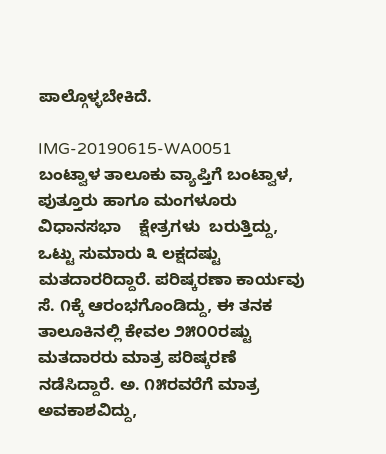ಪಾಲ್ಗೊಳ್ಳಬೇಕಿದೆ.

IMG-20190615-WA0051
ಬಂಟ್ವಾಳ ತಾಲೂಕು ವ್ಯಾಪ್ತಿಗೆ ಬಂಟ್ವಾಳ, ಪುತ್ತೂರು ಹಾಗೂ ಮಂಗಳೂರು ವಿಧಾನಸಭಾ    ಕ್ಷೇತ್ರಗಳು  ಬರುತ್ತಿದ್ದು, ಒಟ್ಟು ಸುಮಾರು ೩ ಲಕ್ಷದಷ್ಟು ಮತದಾರರಿದ್ದಾರೆ. ಪರಿಷ್ಕರಣಾ ಕಾರ್ಯವು ಸೆ. ೧ಕ್ಕೆ ಆರಂಭಗೊಂಡಿದ್ದು, ಈ ತನಕ ತಾಲೂಕಿನಲ್ಲಿ ಕೇವಲ ೨೫೦೦ರಷ್ಟು ಮತದಾರರು ಮಾತ್ರ ಪರಿಷ್ಕರಣೆ ನಡೆಸಿದ್ದಾರೆ. ಅ. ೧೫ರವರೆಗೆ ಮಾತ್ರ ಅವಕಾಶವಿದ್ದು,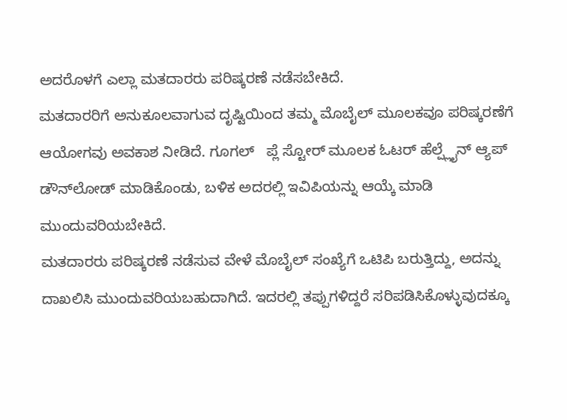ಅದರೊಳಗೆ ಎಲ್ಲಾ ಮತದಾರರು ಪರಿಷ್ಕರಣೆ ನಡೆಸಬೇಕಿದೆ.
ಮತದಾರರಿಗೆ ಅನುಕೂಲವಾಗುವ ದೃಷ್ಟಿಯಿಂದ ತಮ್ಮ ಮೊಬೈಲ್ ಮೂಲಕವೂ ಪರಿಷ್ಕರಣೆಗೆ ಆಯೋಗವು ಅವಕಾಶ ನೀಡಿದೆ. ಗೂಗಲ್   ಪ್ಲೆ ಸ್ಟೋರ್ ಮೂಲಕ ಓಟರ್ ಹೆಲ್ಪ್ಲೈನ್ ಆ್ಯಪ್ ಡೌನ್‌ಲೋಡ್ ಮಾಡಿಕೊಂಡು, ಬಳಿಕ ಅದರಲ್ಲಿ ಇವಿಪಿಯನ್ನು ಆಯ್ಕೆ ಮಾಡಿ ಮುಂದುವರಿಯಬೇಕಿದೆ.
ಮತದಾರರು ಪರಿಷ್ಕರಣೆ ನಡೆಸುವ ವೇಳೆ ಮೊಬೈಲ್ ಸಂಖ್ಯೆಗೆ ಒಟಿಪಿ ಬರುತ್ತಿದ್ದು, ಅದನ್ನು ದಾಖಲಿಸಿ ಮುಂದುವರಿಯಬಹುದಾಗಿದೆ. ಇದರಲ್ಲಿ ತಪ್ಪುಗಳಿದ್ದರೆ ಸರಿಪಡಿಸಿಕೊಳ್ಳುವುದಕ್ಕೂ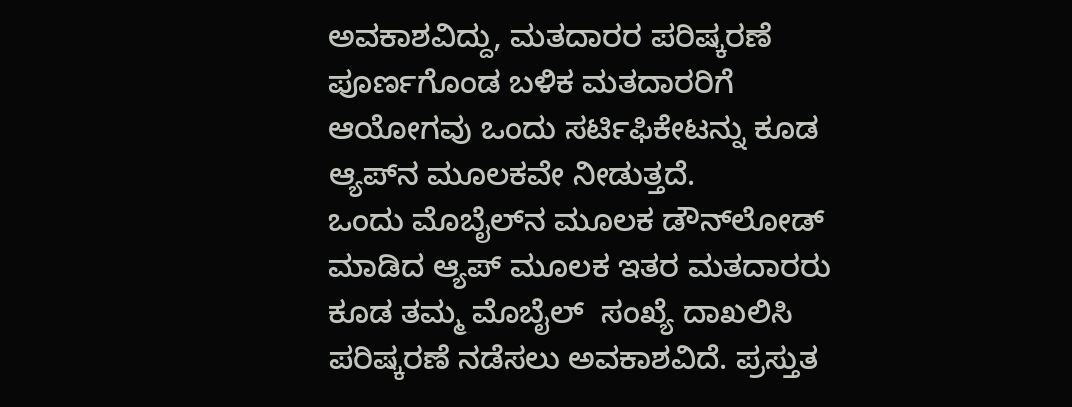ಅವಕಾಶವಿದ್ದು, ಮತದಾರರ ಪರಿಷ್ಕರಣೆ ಪೂರ್ಣಗೊಂಡ ಬಳಿಕ ಮತದಾರರಿಗೆ ಆಯೋಗವು ಒಂದು ಸರ್ಟಿಫಿಕೇಟನ್ನು ಕೂಡ ಆ್ಯಪ್‌ನ ಮೂಲಕವೇ ನೀಡುತ್ತದೆ.
ಒಂದು ಮೊಬೈಲ್‌ನ ಮೂಲಕ ಡೌನ್‌ಲೋಡ್ ಮಾಡಿದ ಆ್ಯಪ್ ಮೂಲಕ ಇತರ ಮತದಾರರು ಕೂಡ ತಮ್ಮ ಮೊಬೈಲ್  ಸಂಖ್ಯೆ ದಾಖಲಿಸಿ ಪರಿಷ್ಕರಣೆ ನಡೆಸಲು ಅವಕಾಶವಿದೆ. ಪ್ರಸ್ತುತ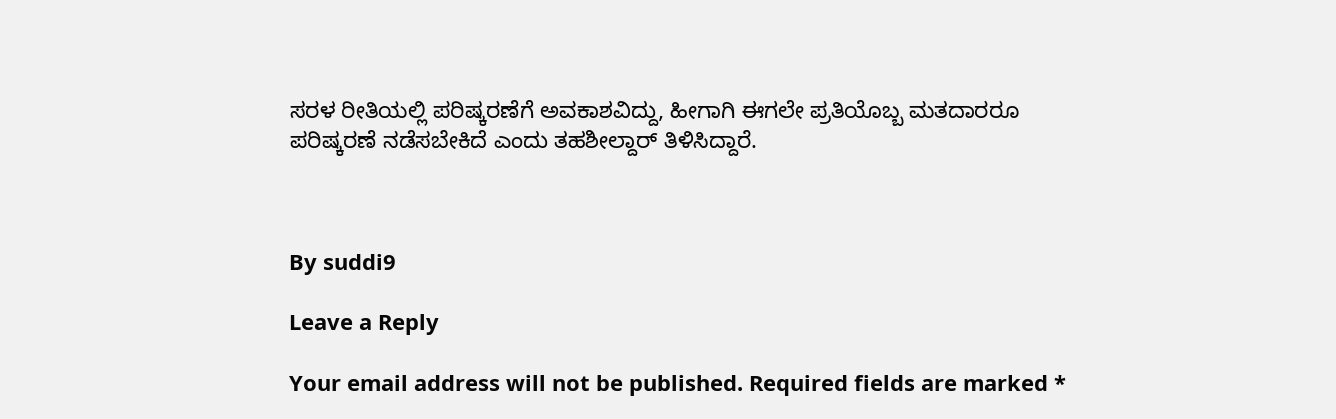ಸರಳ ರೀತಿಯಲ್ಲಿ ಪರಿಷ್ಕರಣೆಗೆ ಅವಕಾಶವಿದ್ದು, ಹೀಗಾಗಿ ಈಗಲೇ ಪ್ರತಿಯೊಬ್ಬ ಮತದಾರರೂ ಪರಿಷ್ಕರಣೆ ನಡೆಸಬೇಕಿದೆ ಎಂದು ತಹಶೀಲ್ದಾರ್ ತಿಳಿಸಿದ್ದಾರೆ.



By suddi9

Leave a Reply

Your email address will not be published. Required fields are marked *